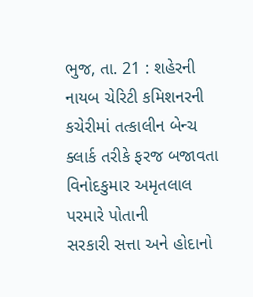ભુજ, તા. 21 : શહેરની નાયબ ચેરિટી કમિશનરની
કચેરીમાં તત્કાલીન બેન્ચ ક્લાર્ક તરીકે ફરજ બજાવતા વિનોદકુમાર અમૃતલાલ પરમારે પોતાની
સરકારી સત્તા અને હોદાનો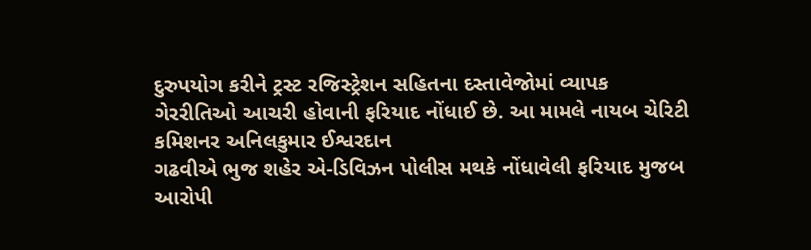દુરુપયોગ કરીને ટ્રસ્ટ રજિસ્ટ્રેશન સહિતના દસ્તાવેજોમાં વ્યાપક
ગેરરીતિઓ આચરી હોવાની ફરિયાદ નોંધાઈ છે. આ મામલે નાયબ ચેરિટી કમિશનર અનિલકુમાર ઈશ્વરદાન
ગઢવીએ ભુજ શહેર એ-ડિવિઝન પોલીસ મથકે નોંધાવેલી ફરિયાદ મુજબ આરોપી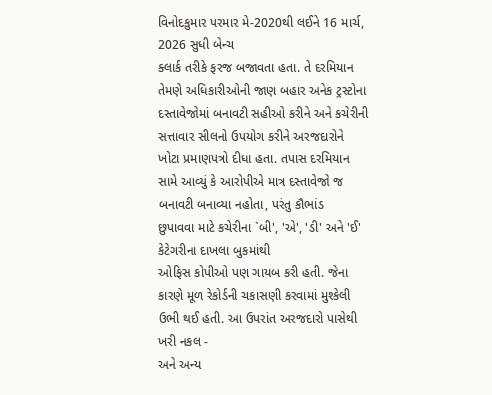વિનોદકુમાર પરમાર મે-2020થી લઈને 16 માર્ચ, 2026 સુધી બેન્ચ
ક્લાર્ક તરીકે ફરજ બજાવતા હતા. તે દરમિયાન તેમણે અધિકારીઓની જાણ બહાર અનેક ટ્રસ્ટોના
દસ્તાવેજોમાં બનાવટી સહીઓ કરીને અને કચેરીની સત્તાવાર સીલનો ઉપયોગ કરીને અરજદારોને
ખોટા પ્રમાણપત્રો દીધા હતા. તપાસ દરમિયાન સામે આવ્યું કે આરોપીએ માત્ર દસ્તાવેજો જ
બનાવટી બનાવ્યા નહોતા, પરંતુ કૌભાંડ
છુપાવવા માટે કચેરીના `બી', 'એ', 'ડી' અને 'ઈ' કેટેગરીના દાખલા બુકમાંથી
ઓફિસ કોપીઓ પણ ગાયબ કરી હતી. જેના કારણે મૂળ રેકોર્ડની ચકાસણી કરવામાં મુશ્કેલી ઉભી થઈ હતી. આ ઉપરાંત અરજદારો પાસેથી ખરી નકલ -
અને અન્ય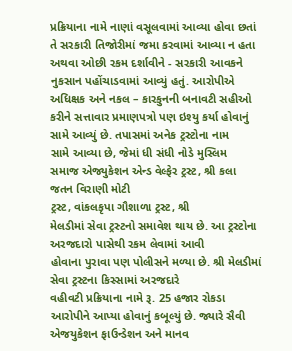પ્રક્રિયાના નામે નાણાં વસૂલવામાં આવ્યા હોવા છતાં તે સરકારી તિજોરીમાં જમા કરવામાં આવ્યા ન હતા
અથવા ઓછી રકમ દર્શાવીને - સરકારી આવકને નુકસાન પહોંચાડવામાં આવ્યું હતું. આરોપીએ અધિક્ષક અને નકલ – કારકુનની બનાવટી સહીઓ કરીને સત્તાવાર પ્રમાણપત્રો પણ ઇશ્યુ કર્યા હોવાનું
સામે આવ્યું છે. તપાસમાં અનેક ટ્રસ્ટોના નામ
સામે આવ્યા છે, જેમાં ધી સંધી નોડે મુસ્લિમ
સમાજ એજ્યુકેશન એન્ડ વેલ્ફેર ટ્રસ્ટ, શ્રી કલા જતન વિરાણી મોટી
ટ્રસ્ટ, વાંકલકૃપા ગૌશાળા ટ્રસ્ટ, શ્રી
મેલડીમાં સેવા ટ્રસ્ટનો સમાવેશ થાય છે. આ ટ્રસ્ટોના અરજદારો પાસેથી રકમ લેવામાં આવી
હોવાના પુરાવા પણ પોલીસને મળ્યા છે. શ્રી મેલડીમાં સેવા ટ્રસ્ટના કિસ્સામાં અરજદારે
વહીવટી પ્રક્રિયાના નામે રૂ. 25 હજાર રોકડા આરોપીને આપ્યા હોવાનું કબૂલ્યું છે. જ્યારે સૈવી
એજયુકેશન ફાઉન્ડેશન અને માનવ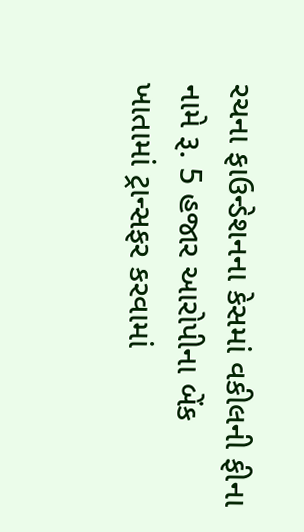રચના ફાઉન્ડેશનના કેસમાં વકીલની ફીના નામે રૂ. 5 હજાર આરોપીના બેંક ખાતામાં ટ્રાન્સફર કરવામાં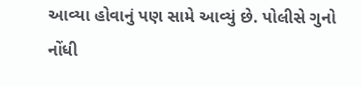આવ્યા હોવાનું પણ સામે આવ્યું છે. પોલીસે ગુનો
નોંધી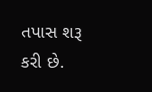તપાસ શરૂ કરી છે.